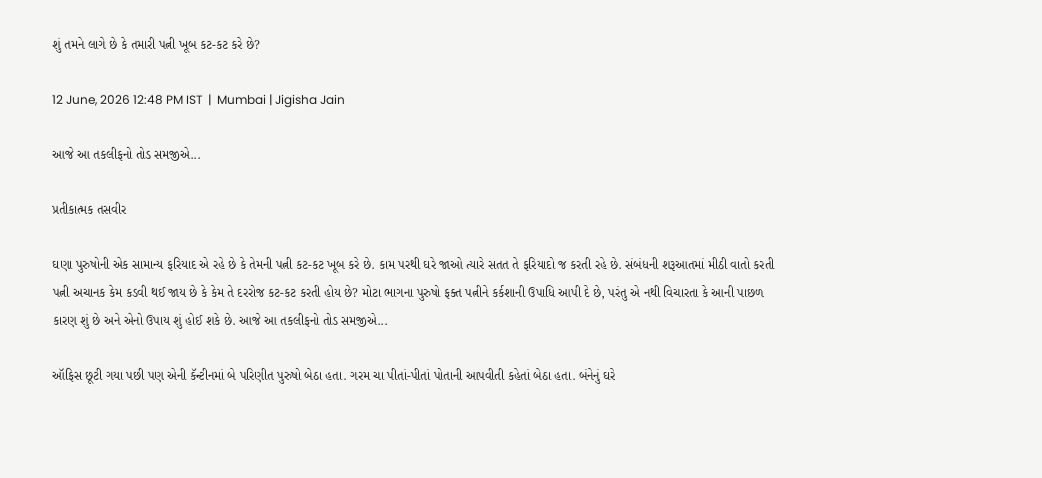શું તમને લાગે છે કે તમારી પત્ની ખૂબ કટ-કટ કરે છે?

12 June, 2026 12:48 PM IST  |  Mumbai | Jigisha Jain

આજે આ તકલીફનો તોડ સમજીએ...

પ્રતીકાત્મક તસવીર

ઘણા પુરુષોની એક સામાન્ય ફરિયાદ એ રહે છે કે તેમની પત્ની કટ-કટ ખૂબ કરે છે. કામ પરથી ઘરે જાઓ ત્યારે સતત તે ફરિયાદો જ કરતી રહે છે. સંબંધની શરૂઆતમાં મીઠી વાતો કરતી પત્ની અચાનક કેમ કડવી થઈ જાય છે કે કેમ તે દરરોજ કટ-કટ કરતી હોય છે? મોટા ભાગના પુરુષો ફક્ત પત્નીને કર્કશાની ઉપાધિ આપી દે છે, પરંતુ એ નથી વિચારતા કે આની પાછળ કારણ શું છે અને એનો ઉપાય શું હોઈ શકે છે. આજે આ તકલીફનો તોડ સમજીએ...

ઑફિસ છૂટી ગયા પછી પણ એની કૅન્ટીનમાં બે પરિણીત પુરુષો બેઠા હતા. ગરમ ચા પીતાં-પીતાં પોતાની આપવીતી કહેતાં બેઠા હતા. બંનેનું ઘરે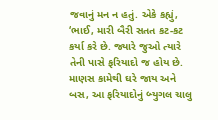જવાનું મન ન હતું. એકે કહ્યું, ‘ભાઈ, મારી બૈરી સતત કટ-કટ કર્યા કરે છે. જ્યારે જુઓ ત્યારે તેની પાસે ફરિયાદો જ હોય છે. માણસ કામેથી ઘરે જાય અને બસ, આ ફરિયાદોનું બ્યુગલ ચાલુ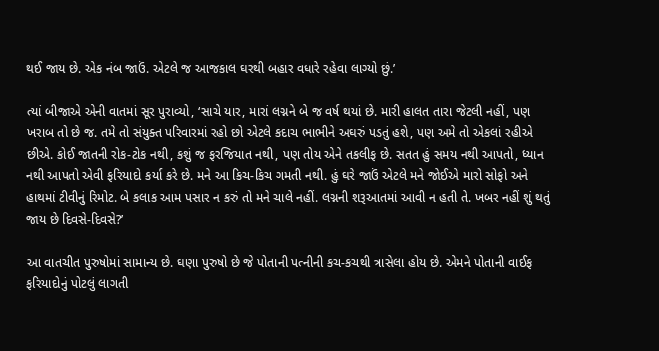થઈ જાય છે. એક નંબ જાઉં. એટલે જ આજકાલ ઘરથી બહાર વધારે રહેવા લાગ્યો છું.’

ત્યાં બીજાએ એની વાતમાં સૂર પુરાવ્યો, ‘સાચે યાર, મારાં લગ્નને બે જ વર્ષ થયાં છે. મારી હાલત તારા જેટલી નહીં, પણ ખરાબ તો છે જ. તમે તો સંયુક્ત પરિવારમાં રહો છો એટલે કદાચ ભાભીને અઘરું પડતું હશે, પણ અમે તો એકલાં રહીએ છીએ. કોઈ જાતની રોક-ટોક નથી, કશું જ ફરજિયાત નથી, પણ તોય એને તકલીફ છે. સતત હું સમય નથી આપતો, ધ્યાન નથી આપતો એવી ફરિયાદો કર્યા કરે છે. મને આ કિચ-કિચ ગમતી નથી. હું ઘરે જાઉં એટલે મને જોઈએ મારો સોફો અને હાથમાં ટીવીનું રિમોટ. બે કલાક આમ પસાર ન કરું તો મને ચાલે નહીં. લગ્નની શરૂઆતમાં આવી ન હતી તે. ખબર નહીં શું થતું જાય છે દિવસે-દિવસે?’

આ વાતચીત પુરુષોમાં સામાન્ય છે. ઘણા પુરુષો છે જે પોતાની પત્નીની કચ-કચથી ત્રાસેલા હોય છે. એમને પોતાની વાઈફ ફરિયાદોનું પોટલું લાગતી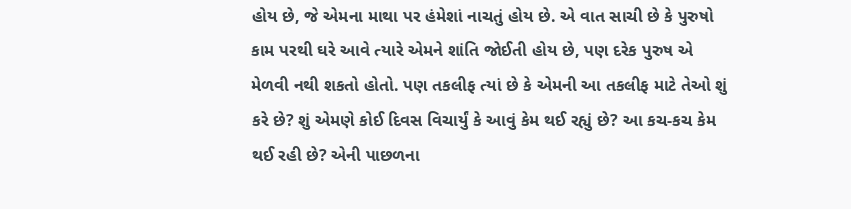હોય છે, જે એમના માથા પર હંમેશાં નાચતું હોય છે. એ વાત સાચી છે કે પુરુષો કામ પરથી ઘરે આવે ત્યારે એમને શાંતિ જોઈતી હોય છે, પણ દરેક પુરુષ એ મેળવી નથી શકતો હોતો. પણ તકલીફ ત્યાં છે કે એમની આ તકલીફ માટે તેઓ શું કરે છે? શું એમણે કોઈ દિવસ વિચાર્યું કે આવું કેમ થઈ રહ્યું છે? આ કચ-કચ કેમ થઈ રહી છે? એની પાછળના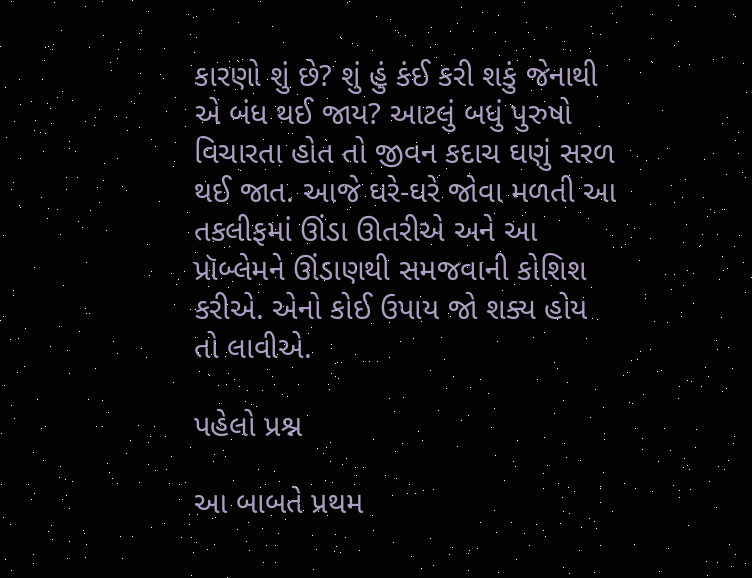કારણો શું છે? શું હું કંઈ કરી શકું જેનાથી એ બંધ થઈ જાય? આટલું બધું પુરુષો વિચારતા હોત તો જીવન કદાચ ઘણું સરળ થઈ જાત. આજે ઘરે-ઘરે જોવા મળતી આ તકલીફમાં ઊંડા ઊતરીએ અને આ પ્રૉબ્લેમને ઊંડાણથી સમજવાની કોશિશ કરીએ. એનો કોઈ ઉપાય જો શક્ય હોય તો લાવીએ.

પહેલો પ્રશ્ન

આ બાબતે પ્રથમ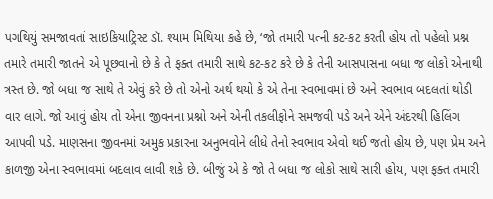પગથિયું સમજાવતાં સાઇકિયાટ્રિસ્ટ ડૉ. શ્યામ મિથિયા કહે છે, ‘જો તમારી પત્ની કટ-કટ કરતી હોય તો પહેલો પ્રશ્ન તમારે તમારી જાતને એ પૂછવાનો છે કે તે ફક્ત તમારી સાથે કટ-કટ કરે છે કે તેની આસપાસના બધા જ લોકો એનાથી ત્રસ્ત છે. જો બધા જ સાથે તે એવું કરે છે તો એનો અર્થ થયો કે એ તેના સ્વભાવમાં છે અને સ્વભાવ બદલતાં થોડી વાર લાગે. જો આવું હોય તો એના જીવનના પ્રશ્નો અને એની તકલીફોને સમજવી પડે અને એને અંદરથી હિલિંગ આપવી પડે. માણસના જીવનમાં અમુક પ્રકારના અનુભવોને લીધે તેનો સ્વભાવ એવો થઈ જતો હોય છે, પણ પ્રેમ અને કાળજી એના સ્વભાવમાં બદલાવ લાવી શકે છે. બીજું એ કે જો તે બધા જ લોકો સાથે સારી હોય, પણ ફક્ત તમારી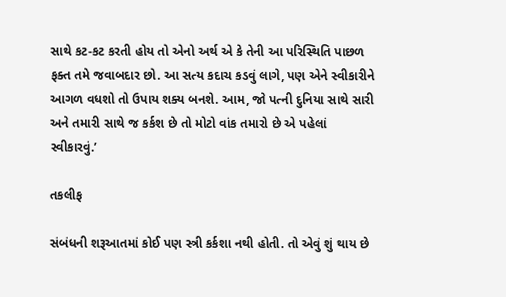સાથે કટ-કટ કરતી હોય તો એનો અર્થ એ કે તેની આ પરિસ્થિતિ પાછળ ફક્ત તમે જવાબદાર છો. આ સત્ય કદાચ કડવું લાગે, પણ એને સ્વીકારીને આગળ વધશો તો ઉપાય શક્ય બનશે. આમ, જો પત્ની દુનિયા સાથે સારી અને તમારી સાથે જ કર્કશ છે તો મોટો વાંક તમારો છે એ પહેલાં સ્વીકારવું.’

તકલીફ

સંબંધની શરૂઆતમાં કોઈ પણ સ્ત્રી કર્કશા નથી હોતી. તો એવું શું થાય છે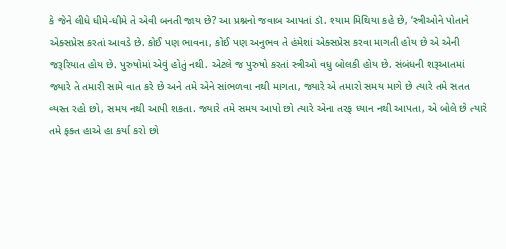કે જેને લીધે ધીમે-ધીમે તે એવી બનતી જાય છે? આ પ્રશ્નનો જવાબ આપતાં ડૉ. શ્યામ મિથિયા કહે છે, ‘સ્ત્રીઓને પોતાને એક્સપ્રેસ કરતાં આવડે છે. કોઈ પણ ભાવના, કોઈ પણ અનુભવ તે હંમેશાં એક્સપ્રેસ કરવા માગતી હોય છે એ એની જરૂરિયાત હોય છે. પુરુષોમાં એવું હોતું નથી. એટલે જ પુરુષો કરતાં સ્ત્રીઓ વધુ બોલકી હોય છે. સંબંધની શરૂઆતમાં જ્યારે તે તમારી સામે વાત કરે છે અને તમે એને સાંભળવા નથી માગતા, જ્યારે એ તમારો સમય માગે છે ત્યારે તમે સતત વ્યસ્ત રહો છો, સમય નથી આપી શકતા. જ્યારે તમે સમય આપો છો ત્યારે એના તરફ ધ્યાન નથી આપતા, એ બોલે છે ત્યારે તમે ફક્ત હાએ હા કર્યા કરો છો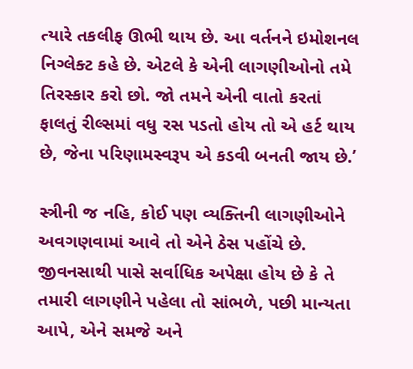ત્યારે તકલીફ ઊભી થાય છે. આ વર્તનને ઇમોશનલ નિગ્લેક્ટ કહે છે. એટલે કે એની લાગણીઓનો તમે તિરસ્કાર કરો છો. જો તમને એની વાતો કરતાં ફાલતું રીલ્સમાં વધુ રસ પડતો હોય તો એ હર્ટ થાય છે, જેના પરિણામસ્વરૂપ એ કડવી બનતી જાય છે.’

સ્ત્રીની જ નહિ, કોઈ પણ વ્યક્તિની લાગણીઓને અવગણવામાં આવે તો એને ઠેસ પહોંચે છે. જીવનસાથી પાસે સર્વાધિક અપેક્ષા હોય છે કે તે તમારી લાગણીને પહેલા તો સાંભળે, પછી માન્યતા આપે, એને સમજે અને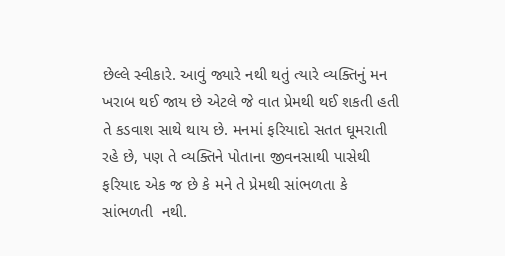છેલ્લે સ્વીકારે. આવું જ્યારે નથી થતું ત્યારે વ્યક્તિનું મન ખરાબ થઈ જાય છે એટલે જે વાત પ્રેમથી થઈ શકતી હતી તે કડવાશ સાથે થાય છે. મનમાં ફરિયાદો સતત ઘૂમરાતી રહે છે, પણ તે વ્યક્તિને પોતાના જીવનસાથી પાસેથી ફરિયાદ એક જ છે કે મને તે પ્રેમથી સાંભળતા કે સાંભળતી  નથી.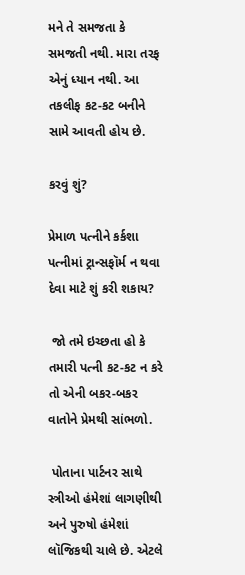મને તે સમજતા કે સમજતી નથી. મારા તરફ એનું ધ્યાન નથી. આ તકલીફ કટ-કટ બનીને સામે આવતી હોય છે.

કરવું શું?

પ્રેમાળ પત્નીને કર્કશા પત્નીમાં ટ્રાન્સફૉર્મ ન થવા દેવા માટે શું કરી શકાય?

 જો તમે ઇચ્છતા હો કે તમારી પત્ની કટ-કટ ન કરે તો એની બકર-બકર વાતોને પ્રેમથી સાંભળો.

 પોતાના પાર્ટનર સાથે સ્ત્રીઓ હંમેશાં લાગણીથી અને પુરુષો હંમેશાં લૉજિકથી ચાલે છે. એટલે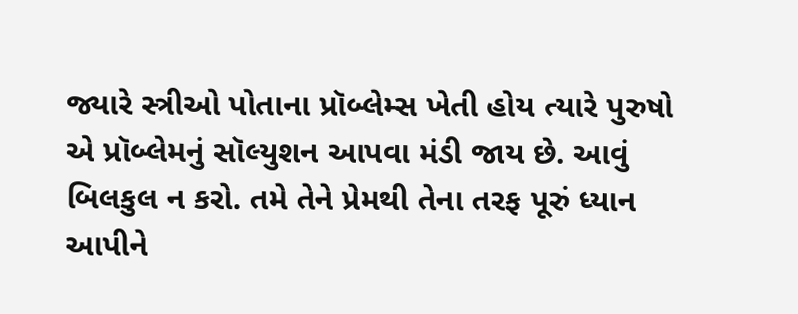જ્યારે સ્ત્રીઓ પોતાના પ્રૉબ્લેમ્સ ખેતી હોય ત્યારે પુરુષો એ પ્રૉબ્લેમનું સૉલ્યુશન આપવા મંડી જાય છે. આવું બિલકુલ ન કરો. તમે તેને પ્રેમથી તેના તરફ પૂરું ધ્યાન આપીને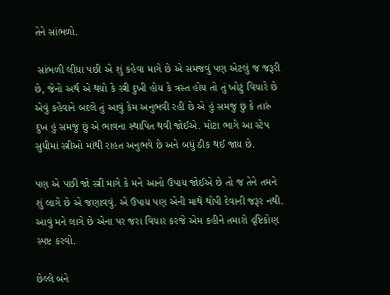તેને સાંભળો.

 સાંભળી લીધા પછી એ શું કહેવા માગે છે એ સમજવું પણ એટલું જ જરૂરી છે, જેનો અર્થ એ થયો કે સ્ત્રી દુખી હોય કે ત્રસ્ત હોય તો તું ખોટું વિચારે છે એવું કહેવાને બદલે તું આવું કેમ અનુભવી રહી છે એ હું સમજુ છું કે તારું દુખ હું સમજુ છું એ ભાવના સ્થાપિત થવી જોઈએ. મોટા ભાગે આ સ્ટેપ સુધીમાં સ્ત્રીઓ માંથી રાહત અનુભવે છે અને બધું ઠીક થઈ જાય છે.

પણ એ પછી જો સ્ત્રી માગે કે મને આનો ઉપાય જોઈએ છે તો જ તેને તમને શું લાગે છે એ જણાવવું. એ ઉપાય પણ એની માથે થોપી દેવાની જરૂર નથી. આવું મને લાગે છે એના પર જરા વિચાર કરજે એમ કહીને તમારો દૃષ્ટિકોણ સ્પષ્ટ કરવો.

છેલ્લે બંને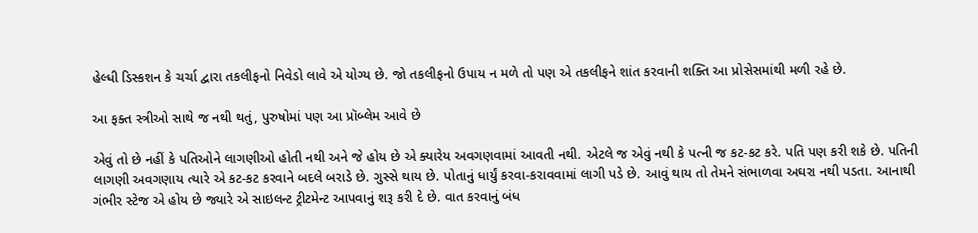હેલ્ધી ડિસ્કશન કે ચર્ચા દ્વારા તકલીફનો નિવેડો લાવે એ યોગ્ય છે. જો તકલીફનો ઉપાય ન મળે તો પણ એ તકલીફને શાંત કરવાની શક્તિ આ પ્રોસેસમાંથી મળી રહે છે.

આ ફક્ત સ્ત્રીઓ સાથે જ નથી થતું, પુરુષોમાં પણ આ પ્રૉબ્લેમ આવે છે

એવું તો છે નહીં કે પતિઓને લાગણીઓ હોતી નથી અને જે હોય છે એ ક્યારેય અવગણવામાં આવતી નથી. એટલે જ એવું નથી કે પત્ની જ કટ-કટ કરે. પતિ પણ કરી શકે છે. પતિની લાગણી અવગણાય ત્યારે એ કટ-કટ કરવાને બદલે બરાડે છે. ગુસ્સે થાય છે. પોતાનું ધાર્યું કરવા-કરાવવામાં લાગી પડે છે. આવું થાય તો તેમને સંભાળવા અઘરા નથી પડતા. આનાથી ગંભીર સ્ટેજ એ હોય છે જ્યારે એ સાઇલન્ટ ટ્રીટમેન્ટ આપવાનું શરૂ કરી દે છે. વાત કરવાનું બંધ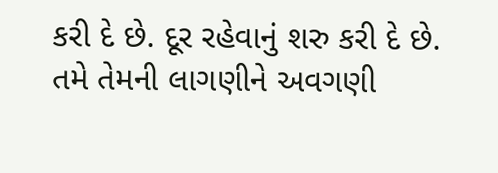કરી દે છે. દૂર રહેવાનું શરુ કરી દે છે. તમે તેમની લાગણીને અવગણી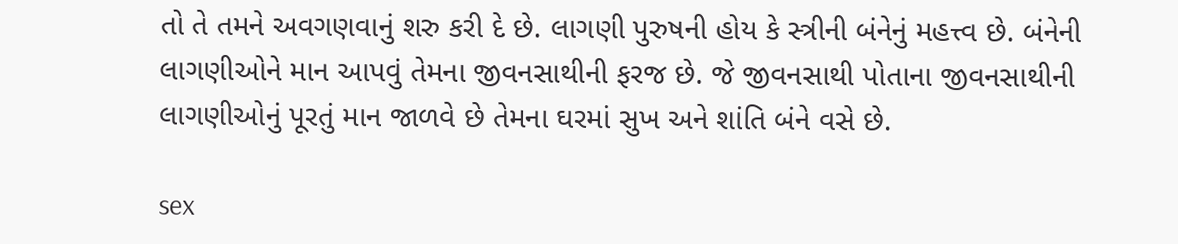તો તે તમને અવગણવાનું શરુ કરી દે છે. લાગણી પુરુષની હોય કે સ્ત્રીની બંનેનું મહત્ત્વ છે. બંનેની  લાગણીઓને માન આપવું તેમના જીવનસાથીની ફરજ છે. જે જીવનસાથી પોતાના જીવનસાથીની લાગણીઓનું પૂરતું માન જાળવે છે તેમના ઘરમાં સુખ અને શાંતિ બંને વસે છે.

sex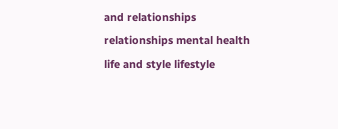and relationships relationships mental health life and style lifestyle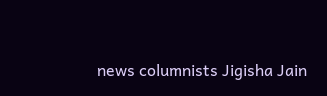news columnists Jigisha Jain